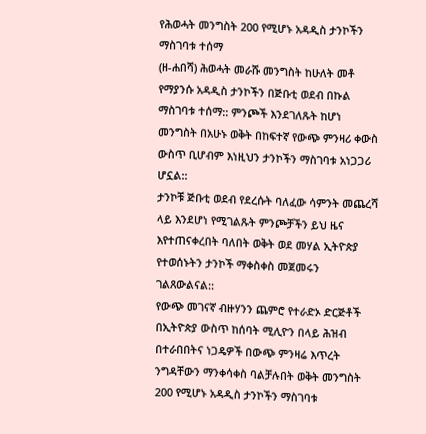የሕወሓት መንግስት 200 የሚሆኑ አዳዲስ ታንኮችን ማስገባቱ ተሰማ
(ዘ-ሐበሻ) ሕወሓት መራሹ መንግስት ከሁለት መቶ የማያንሱ አዳዲስ ታንኮችን በጅቡቲ ወደብ በኩል ማስገባቱ ተሰማ:: ምንጮች እንደገለጹት ከሆነ መንግስት በአሁኑ ወቅት በከፍተኛ የውጭ ምንዛሪ ቀውስ ውስጥ ቢሆብም እነዚህን ታንኮችን ማስገባቱ አነጋጋሪ ሆኗል::
ታንኮቹ ጅቡቲ ወደብ የደረሱት ባለፈው ሳምንት መጨረሻ ላይ እንደሆነ የሚገልጹት ምንጮቻችን ይህ ዜና እየተጠናቀረበት ባለበት ወቅት ወደ መሃል ኢትዮጵያ የተወሰኑትን ታንኮች ማቀስቀስ መጀመሩን ገልጸውልናል::
የውጭ መገናኛ ብዙሃንን ጨምሮ የተራድኦ ድርጅቶች በኢትዮጵያ ውስጥ ከሰባት ሚሊዮን በላይ ሕዝብ በተራበበትና ነጋዴዎች በውጭ ምንዛሬ እጥረት ንግዳቸውን ማንቀሳቀስ ባልቻሉበት ወቅት መንግስት 200 የሚሆኑ አዳዲስ ታንኮችን ማስገባቱ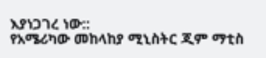እያነጋገረ ነው::
የአሜሪካው መከላከያ ሚኒስትር ጂም ማቲስ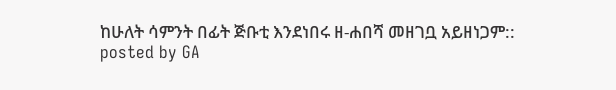ከሁለት ሳምንት በፊት ጅቡቲ እንደነበሩ ዘ-ሐበሻ መዘገቧ አይዘነጋም::
posted by GA